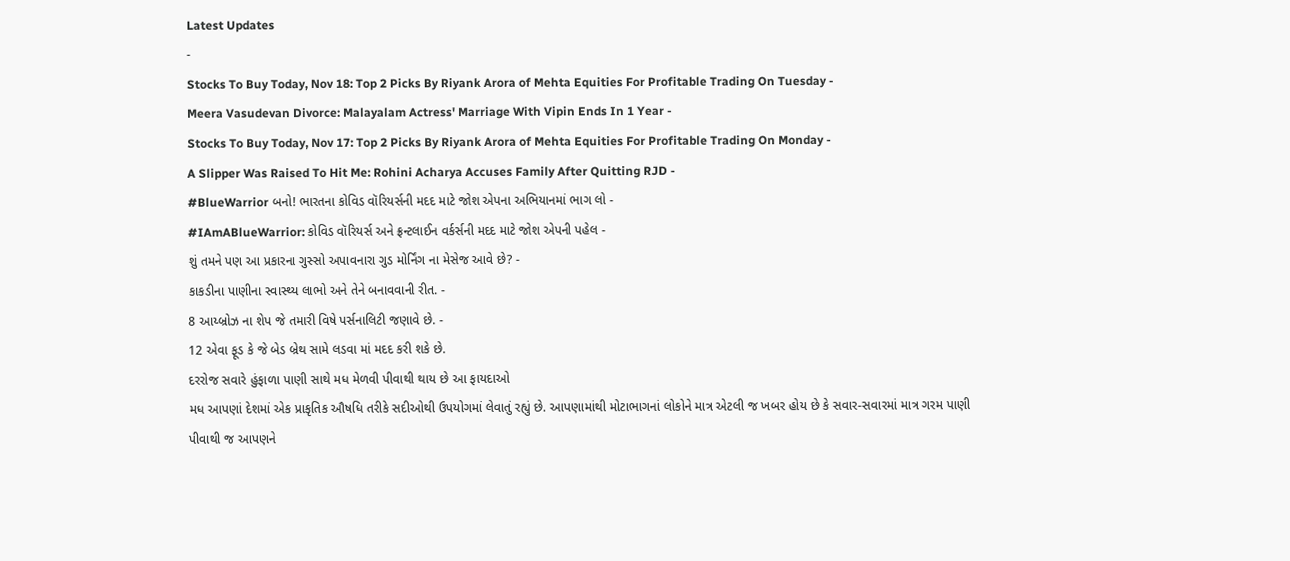Latest Updates
-
Stocks To Buy Today, Nov 18: Top 2 Picks By Riyank Arora of Mehta Equities For Profitable Trading On Tuesday -
Meera Vasudevan Divorce: Malayalam Actress' Marriage With Vipin Ends In 1 Year -
Stocks To Buy Today, Nov 17: Top 2 Picks By Riyank Arora of Mehta Equities For Profitable Trading On Monday -
A Slipper Was Raised To Hit Me: Rohini Acharya Accuses Family After Quitting RJD -
#BlueWarrior બનો! ભારતના કોવિડ વૉરિયર્સની મદદ માટે જોશ એપના અભિયાનમાં ભાગ લો -
#IAmABlueWarrior: કોવિડ વૉરિયર્સ અને ફ્રન્ટલાઈન વર્કર્સની મદદ માટે જોશ એપની પહેલ -
શું તમને પણ આ પ્રકારના ગુસ્સો અપાવનારા ગુડ મોર્નિંગ ના મેસેજ આવે છે? -
કાકડીના પાણીના સ્વાસ્થ્ય લાભો અને તેને બનાવવાની રીત. -
8 આય્બ્રોઝ ના શેપ જે તમારી વિષે પર્સનાલિટી જણાવે છે. -
12 એવા ફૂડ કે જે બેડ બ્રેથ સામે લડવા માં મદદ કરી શકે છે.
દરરોજ સવારે હુંફાળા પાણી સાથે મધ મેળવી પીવાથી થાય છે આ ફાયદાઓ
મધ આપણાં દેશમાં એક પ્રાકૃતિક ઔષધિ તરીકે સદીઓથી ઉપયોગમાં લેવાતું રહ્યું છે. આપણામાંથી મોટાભાગનાં લોકોને માત્ર એટલી જ ખબર હોય છે કે સવાર-સવારમાં માત્ર ગરમ પાણી પીવાથી જ આપણને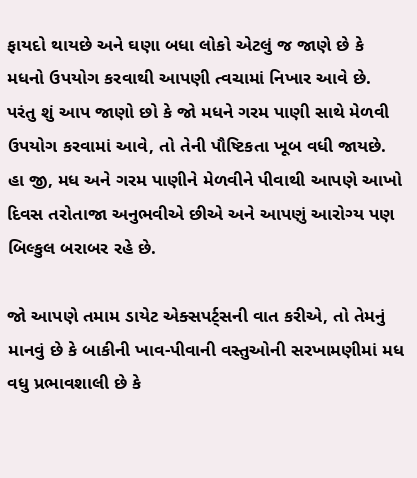ફાયદો થાયછે અને ઘણા બધા લોકો એટલું જ જાણે છે કે મધનો ઉપયોગ કરવાથી આપણી ત્વચામાં નિખાર આવે છે.
પરંતુ શું આપ જાણો છો કે જો મધને ગરમ પાણી સાથે મેળવી ઉપયોગ કરવામાં આવે, તો તેની પૌષ્ટિકતા ખૂબ વધી જાયછે. હા જી, મધ અને ગરમ પાણીને મેળવીને પીવાથી આપણે આખો દિવસ તરોતાજા અનુભવીએ છીએ અને આપણું આરોગ્ય પણ બિલ્કુલ બરાબર રહે છે.

જો આપણે તમામ ડાયેટ એક્સપર્ટ્સની વાત કરીએ, તો તેમનું માનવું છે કે બાકીની ખાવ-પીવાની વસ્તુઓની સરખામણીમાં મધ વધુ પ્રભાવશાલી છે કે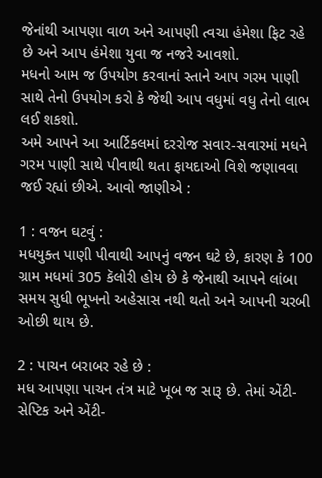જેનાંથી આપણા વાળ અને આપણી ત્વચા હંમેશા ફિટ રહે છે અને આપ હંમેશા યુવા જ નજરે આવશો.
મધનો આમ જ ઉપયોગ કરવાનાં સ્તાને આપ ગરમ પાણી સાથે તેનો ઉપયોગ કરો કે જેથી આપ વધુમાં વધુ તેનો લાભ લઈ શકશો.
અમે આપને આ આર્ટિકલમાં દરરોજ સવાર-સવારમાં મધને ગરમ પાણી સાથે પીવાથી થતા ફાયદાઓ વિશે જણાવવા જઈ રહ્યાં છીએ. આવો જાણીએ :

1 : વજન ઘટવું :
મધયુક્ત પાણી પીવાથી આપનું વજન ઘટે છે, કારણ કે 100 ગ્રામ મધમાં 305 કૅલોરી હોય છે કે જેનાથી આપને લાંબા સમય સુધી ભૂખનો અહેસાસ નથી થતો અને આપની ચરબી ઓછી થાય છે.

2 : પાચન બરાબર રહે છે :
મધ આપણા પાચન તંત્ર માટે ખૂબ જ સારૂ છે. તેમાં એંટી-સેપ્ટિક અને એંટી-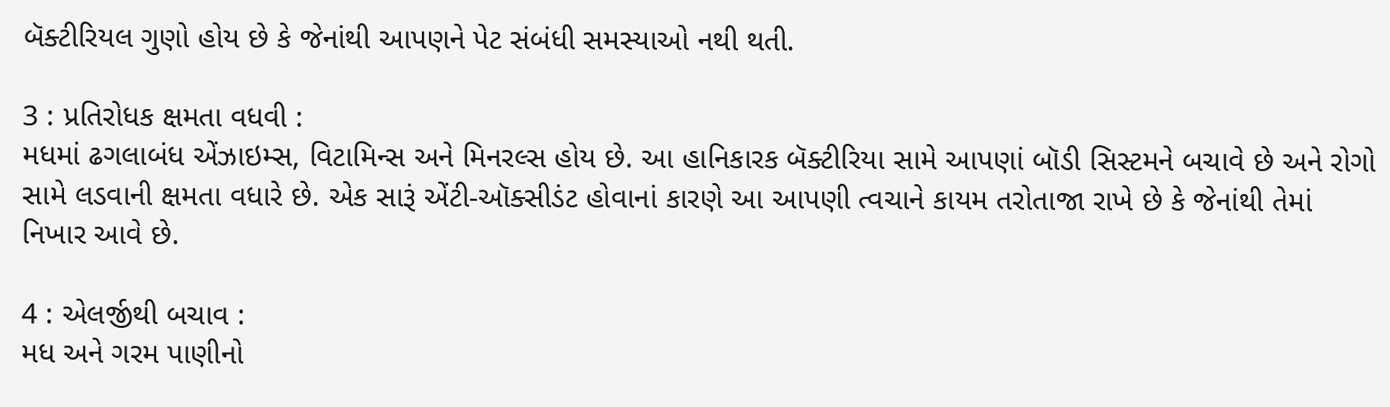બૅક્ટીરિયલ ગુણો હોય છે કે જેનાંથી આપણને પેટ સંબંધી સમસ્યાઓ નથી થતી.

3 : પ્રતિરોધક ક્ષમતા વધવી :
મધમાં ઢગલાબંધ એંઝાઇમ્સ, વિટામિન્સ અને મિનરલ્સ હોય છે. આ હાનિકારક બૅક્ટીરિયા સામે આપણાં બૉડી સિસ્ટમને બચાવે છે અને રોગો સામે લડવાની ક્ષમતા વધારે છે. એક સારૂં એંટી-ઑક્સીડંટ હોવાનાં કારણે આ આપણી ત્વચાને કાયમ તરોતાજા રાખે છે કે જેનાંથી તેમાં નિખાર આવે છે.

4 : એલર્જીથી બચાવ :
મધ અને ગરમ પાણીનો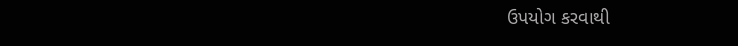ઉપયોગ કરવાથી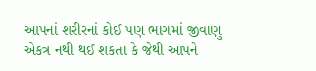આપનાં શરીરનાં કોઈ પણ ભાગમાં જીવાણુ એકત્ર નથી થઈ શકતા કે જેથી આપને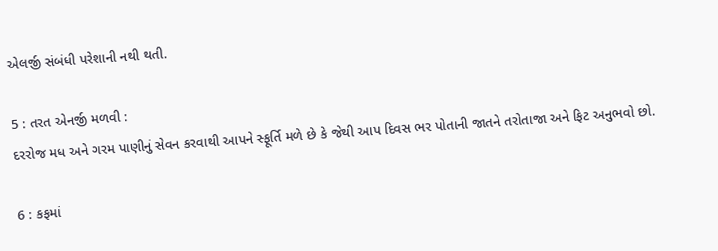એલર્જી સંબંધી પરેશાની નથી થતી.

5 : તરત એનર્જી મળવી :
દરરોજ મધ અને ગરમ પાણીનું સેવન કરવાથી આપને સ્ફૂર્તિ મળે છે કે જેથી આપ દિવસ ભર પોતાની જાતને તરોતાજા અને ફિટ અનુભવો છો.

6 : કફમાં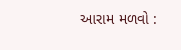આરામ મળવો :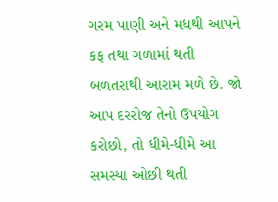ગરમ પાણી અને મધથી આપને કફ તથા ગળામાં થતી બળતરાથી આરામ મળે છે. જો આપ દરરોજ તેનો ઉપયોગ કરોછો, તો ધીમે-ધીમે આ સમસ્યા ઓછી થતી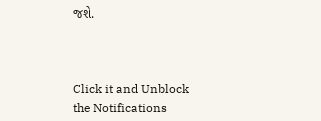જશે.



Click it and Unblock the Notifications